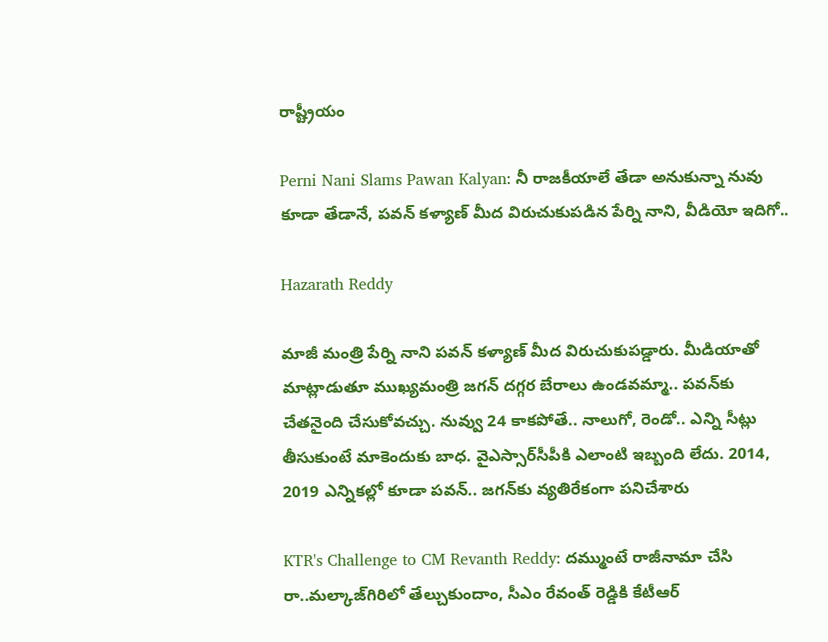రాష్ట్రీయం

Perni Nani Slams Pawan Kalyan: నీ రాజకీయాలే తేడా అనుకున్నా నువు కూడా తేడానే, పవన్ కళ్యాణ్ మీద విరుచుకుపడిన పేర్ని నాని, వీడియో ఇదిగో..

Hazarath Reddy

మాజీ మంత్రి పేర్ని నాని పవన్ కళ్యాణ్ మీద విరుచుకుపడ్డారు. మీడియాతో మాట్లాడుతూ ముఖ్యమంత్రి జగన్‌ దగ్గర బేరాలు ఉండవమ్మా.. పవన్‌కు చేతనైంది చేసుకోవచ్చు. నువ్వు 24 కాకపోతే.. నాలుగో, రెండో.. ఎన్ని సీట్లు తీసుకుంటే మాకెందుకు బాధ. వైఎస్సార్‌సీపీకి ఎలాంటి ఇబ్బంది లేదు. 2014, 2019 ఎన్నికల్లో కూడా పవన్‌.. జగన్‌కు వ్యతిరేకంగా పనిచేశారు

KTR's Challenge to CM Revanth Reddy: దమ్ముంటే రాజీనామా చేసి రా..మల్కాజ్‌గిరిలో తేల్చుకుందాం, సీఎం రేవంత్ రెడ్డికి కేటీఆర్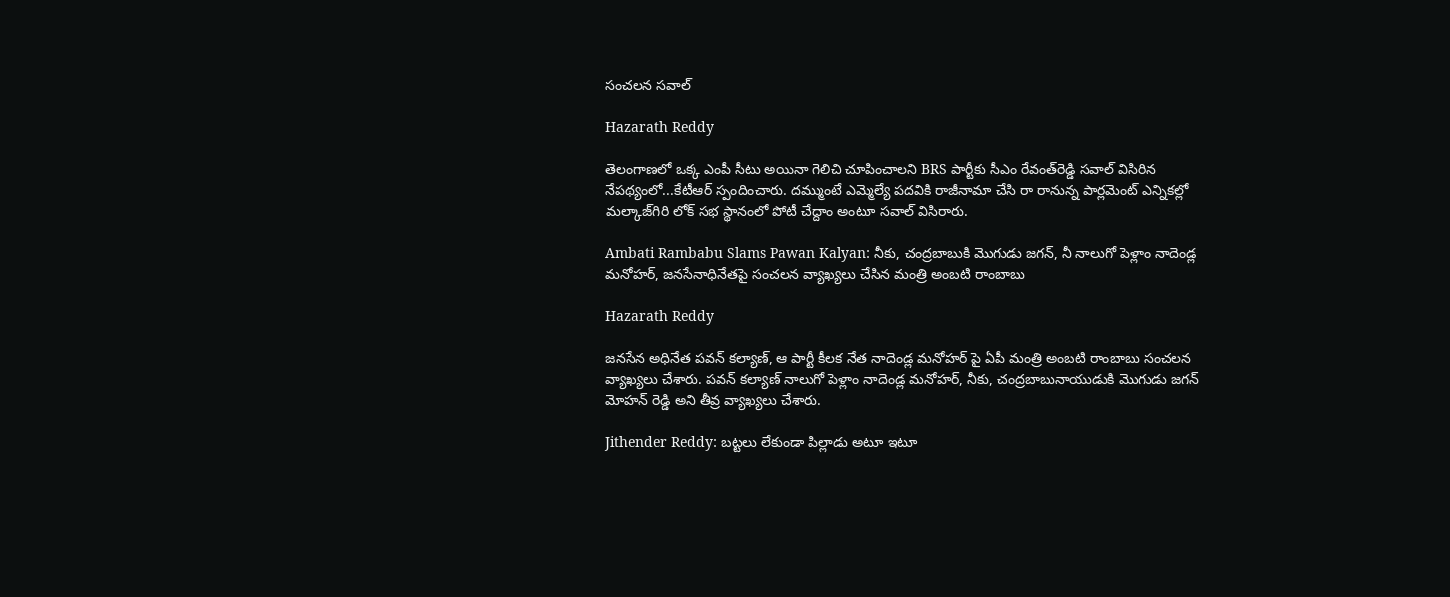సంచలన సవాల్

Hazarath Reddy

తెలంగాణలో ఒక్క ఎంపీ సీటు అయినా గెలిచి చూపించాలని BRS పార్టీకు సీఎం రేవంత్‌రెడ్డి సవాల్‌ విసిరిన నేపథ్యంలో...కేటీఆర్ స్పందించారు. దమ్ముంటే ఎమ్మెల్యే పదవికి రాజీనామా చేసి రా రానున్న పార్లమెంట్ ఎన్నికల్లో మల్కాజ్‌గిరి లోక్ సభ స్థానంలో పోటీ చేద్దాం అంటూ సవాల్ విసిరారు.

Ambati Rambabu Slams Pawan Kalyan: నీకు, చంద్రబాబుకి మొగుడు జగన్, నీ నాలుగో పెళ్లాం నాదెండ్ల మనోహర్, జనసేనాధినేతపై సంచలన వ్యాఖ్యలు చేసిన మంత్రి అంబటి రాంబాబు

Hazarath Reddy

జనసేన అధినేత పవన్ కల్యాణ్, ఆ పార్టీ కీలక నేత నాదెండ్ల మనోహర్ పై ఏపీ మంత్రి అంబటి రాంబాబు సంచలన వ్యాఖ్యలు చేశారు. పవన్ కల్యాణ్ నాలుగో పెళ్లాం నాదెండ్ల మనోహర్, నీకు, చంద్రబాబునాయుడుకి మొగుడు జగన్ మోహన్ రెడ్డి అని తీవ్ర వ్యాఖ్యలు చేశారు.

Jithender Reddy: బట్టలు లేకుండా పిల్లాడు అటూ ఇటూ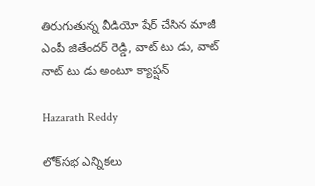తిరుగుతున్న వీడియో షేర్ చేసిన మాజీ ఎంపీ జితేందర్‌ రెడ్డి, వాట్ టు డు, వాట్ నాట్ టు డు అంటూ క్యాప్షన్

Hazarath Reddy

లోక్‌సభ ఎన్నికలు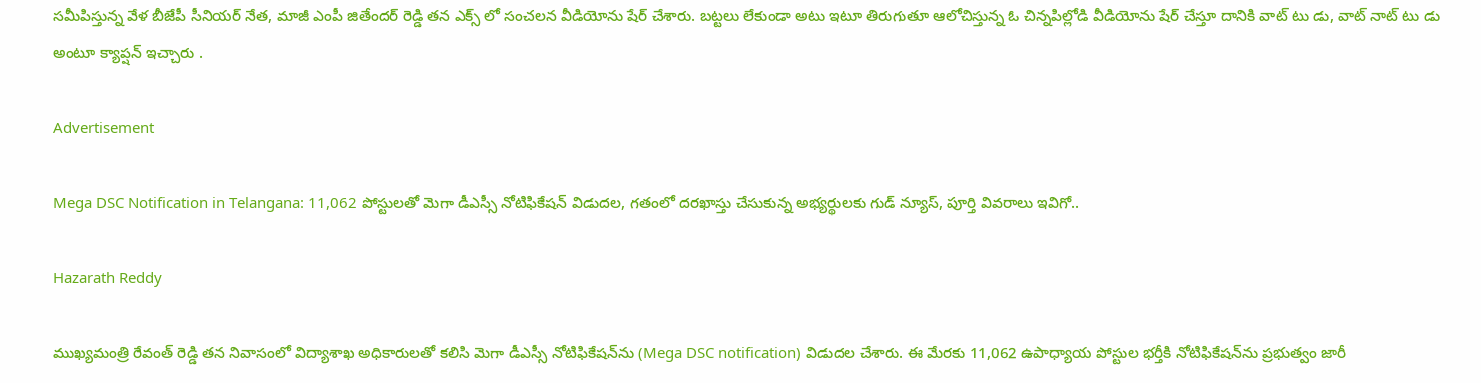సమీపిస్తున్న వేళ బీజేపీ సీనియర్‌ నేత, మాజీ ఎంపీ జితేందర్‌ రెడ్డి తన ఎక్స్ లో సంచలన వీడియోను షేర్ చేశారు. బట్టలు లేకుండా అటు ఇటూ తిరుగుతూ ఆలోచిస్తున్న ఓ చిన్నపిల్లోడి వీడియోను షేర్‌ చేస్తూ దానికి వాట్ టు డు, వాట్ నాట్ టు డు అంటూ క్యాప్షన్ ఇచ్చారు .

Advertisement

Mega DSC Notification in Telangana: 11,062 పోస్టులతో మెగా డీఎస్సీ నోటిఫికేషన్‌ విడుదల, గతంలో దరఖాస్తు చేసుకున్న అభ్యర్థులకు గుడ్ న్యూస్, పూర్తి వివరాలు ఇవిగో..

Hazarath Reddy

ముఖ్యమంత్రి రేవంత్‌ రెడ్డి తన నివాసంలో విద్యాశాఖ అధికారులతో కలిసి మెగా డీఎస్సీ నోటిఫికేషన్‌ను (Mega DSC notification) విడుదల చేశారు. ఈ మేరకు 11,062 ఉపాధ్యాయ పోస్టుల భర్తీకి నోటిఫికేషన్‌ను ప్రభుత్వం జారీ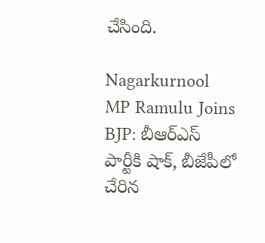చేసింది.

Nagarkurnool MP Ramulu Joins BJP: బీఆర్ఎస్ పార్టీకి షాక్, బీజేపీలో చేరిన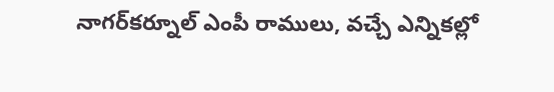నాగర్‌కర్నూల్‌ ఎంపీ రాములు, వచ్చే ఎన్నికల్లో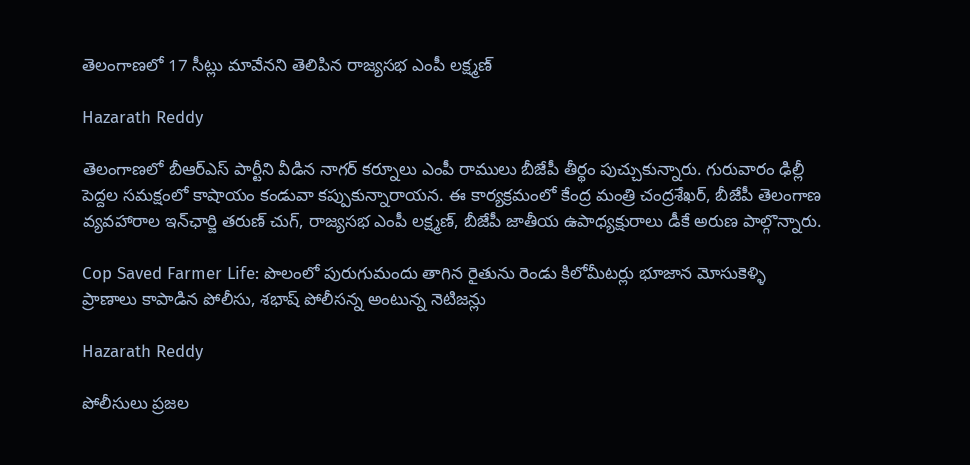తెలంగాణలో 17 సీట్లు మావేనని తెలిపిన రాజ్యసభ ఎంపీ లక్ష్మణ్

Hazarath Reddy

తెలంగాణలో బీఆర్‌ఎస్‌ పార్టీని వీడిన నాగర్ కర్నూలు ఎంపీ రాములు బీజేపీ తీర్థం పుచ్చుకున్నారు. గురువారం ఢిల్లీ పెద్దల సమక్షంలో కాషాయం కండువా కప్పుకున్నారాయన. ఈ కార్యక్రమంలో కేంద్ర మంత్రి చంద్రశేఖర్, బీజేపీ తెలంగాణ వ్యవహారాల ఇన్‌ఛార్జి తరుణ్ చుగ్, రాజ్యసభ ఎంపీ లక్ష్మణ్, బీజేపీ జాతీయ ఉపాధ్యక్షురాలు డీకే అరుణ పాల్గొన్నారు.

Cop Saved Farmer Life: పొలంలో పురుగుమందు తాగిన రైతును రెండు కిలోమీటర్లు భూజాన మోసుకెళ్ళి ప్రాణాలు ‌కాపాడిన పోలీసు, శభాష్ పోలీసన్న అంటున్న నెటిజన్లు

Hazarath Reddy

పోలీసులు ప్రజల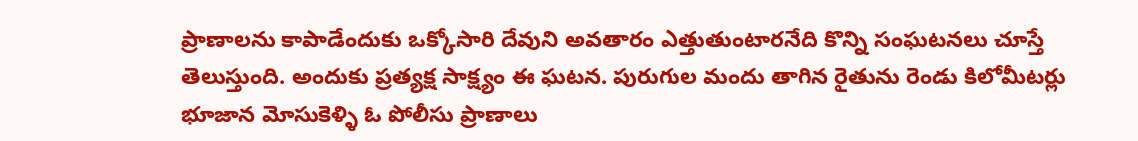ప్రాణాలను కాపాడేందుకు ఒక్కోసారి దేవుని అవతారం ఎత్తుతుంటారనేది కొన్ని సంఘటనలు చూస్తే తెలుస్తుంది. అందుకు ప్రత్యక్ష సాక్ష్యం ఈ ఘటన. పురుగుల మందు తాగిన రైతును రెండు కిలోమీటర్లు భూజాన మోసుకెళ్ళి ఓ పోలీసు ప్రాణాలు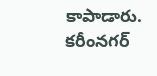కాపాడారు. కరీంనగర్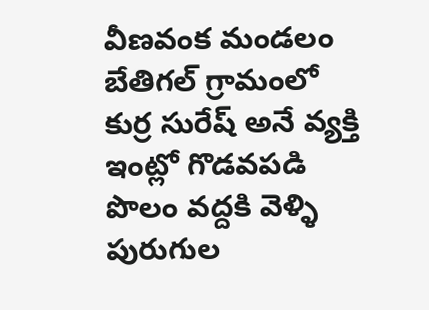వీణవంక మండలం బేతిగల్ గ్రామంలో కుర్ర సురేష్ అనే వ్యక్తి ఇంట్లో గొడవపడి పొలం వద్దకి వెళ్ళి పురుగుల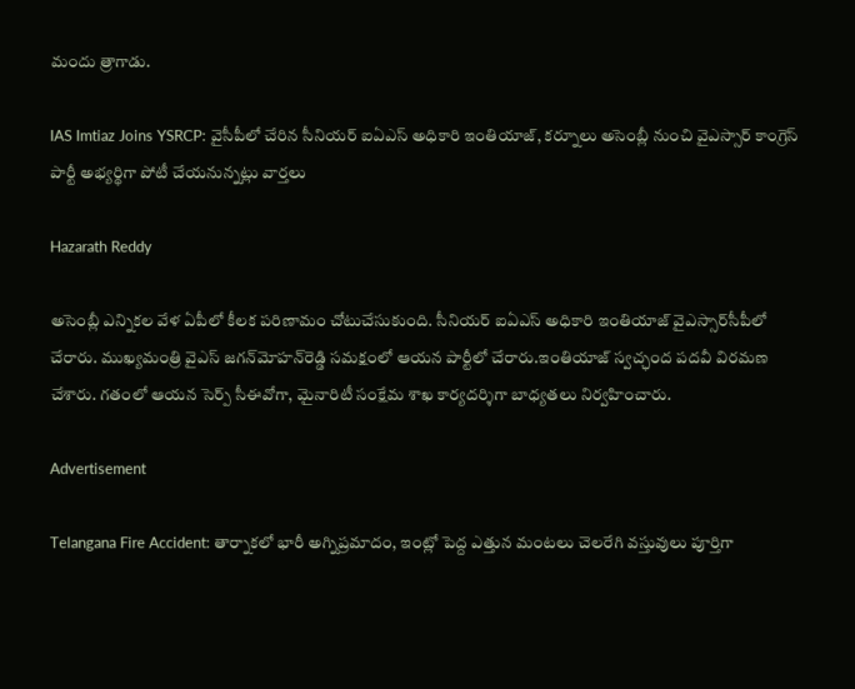మందు త్రాగాడు.

IAS Imtiaz Joins YSRCP: వైసీపీలో చేరిన సీనియర్‌ ఐఏఎస్‌ అధికారి ఇంతియాజ్‌, కర్నూలు అసెంబ్లీ నుంచి వైఎస్సార్ కాంగ్రెస్ పార్టీ అభ్యర్థిగా పోటీ చేయనున్నట్లు వార్తలు

Hazarath Reddy

అసెంబ్లీ ఎన్నికల వేళ ఏపీలో కీలక పరిణామం చోటుచేసుకుంది. సీనియర్‌ ఐఏఎస్‌ అధికారి ఇంతియాజ్‌ వైఎస్సార్‌సీపీలో చేరారు. ముఖ్యమంత్రి వైఎస్‌ జగన్‌మోహన్‌రెడ్డి సమక్షంలో ఆయన పార్టీలో చేరారు.ఇంతియాజ్ స్వచ్ఛంద పదవీ విరమణ చేశారు. గతంలో ఆయన సెర్ప్‌ సీఈవోగా, మైనారిటీ సంక్షేమ శాఖ కార్యదర్శిగా బాధ్యతలు నిర్వహించారు.

Advertisement

Telangana Fire Accident: తార్నాకలో భారీ అగ్నిప్రమాదం, ఇంట్లో పెద్ద ఎత్తున మంటలు చెలరేగి వస్తువులు పూర్తిగా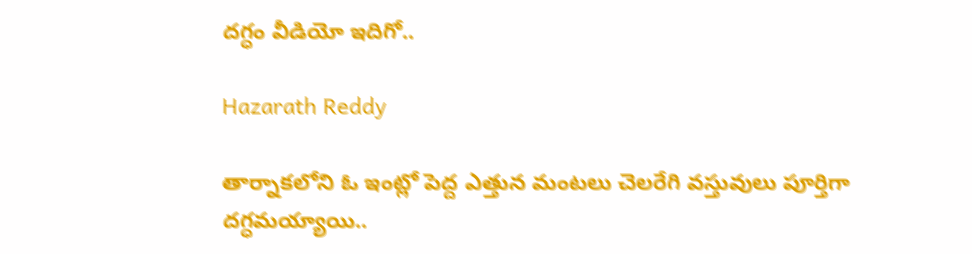దగ్ధం వీడియో ఇదిగో..

Hazarath Reddy

తార్నాకలోని ఓ ఇంట్లో పెద్ద ఎత్తున మంటలు చెలరేగి వస్తువులు పూర్తిగా దగ్ధమయ్యాయి..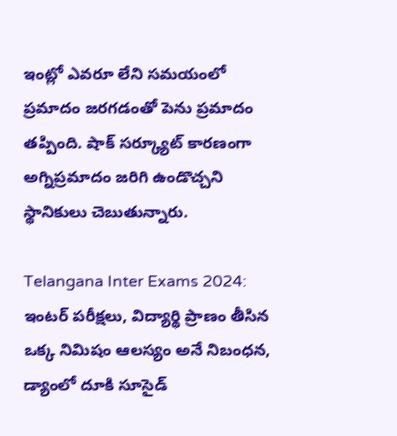ఇంట్లో ఎవరూ లేని సమయంలో ప్రమాదం జరగడంతో పెను ప్రమాదం తప్పింది. షాక్ సర్క్యూట్ కారణంగా అగ్నిప్రమాదం జరిగి ఉండొచ్చని స్థానికులు చెబుతున్నారు.

Telangana Inter Exams 2024: ఇంటర్ పరీక్షలు, విద్యార్థి ప్రాణం తీసిన ఒక్క నిమిషం ఆలస్యం అనే నిబంధన, డ్యాంలో దూకి సూసైడ్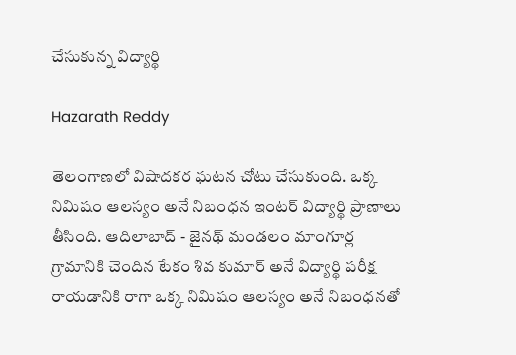చేసుకున్న విద్యార్థి

Hazarath Reddy

తెలంగాణలో విషాదకర ఘటన చోటు చేసుకుంది. ఒక్క నిమిషం ఆలస్యం అనే నిబంధన ఇంటర్ విద్యార్థి ప్రాణాలు తీసింది. ఆదిలాబాద్ - జైనథ్ మండలం మాంగూర్ల గ్రామానికి చెందిన టేకం శివ కుమార్ అనే విద్యార్థి పరీక్ష రాయడానికి రాగా ఒక్క నిమిషం ఆలస్యం అనే నిబంధనతో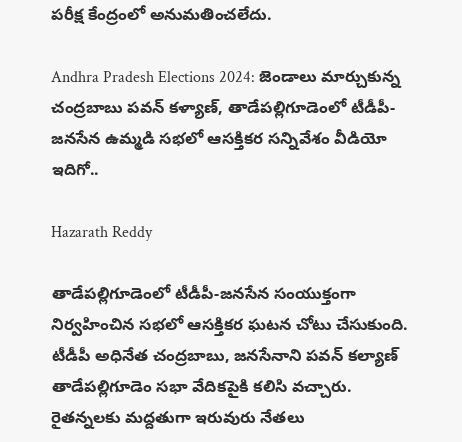పరీక్ష కేంద్రంలో అనుమతించలేదు.

Andhra Pradesh Elections 2024: జెండాలు మార్చుకున్న చంద్రబాబు పవన్ కళ్యాణ్, తాడేపల్లిగూడెంలో టీడీపీ-జనసేన ఉమ్మడి సభలో ఆసక్తికర సన్నివేశం వీడియో ఇదిగో..

Hazarath Reddy

తాడేపల్లిగూడెంలో టీడీపీ-జనసేన సంయుక్తంగా నిర్వహించిన సభలో ఆసక్తికర ఘటన చోటు చేసుకుంది. టీడీపీ అధినేత చంద్రబాబు, జనసేనాని పవన్ కల్యాణ్ తాడేపల్లిగూడెం సభా వేదికపైకి కలిసి వచ్చారు. రైతన్నలకు మద్దతుగా ఇరువురు నేతలు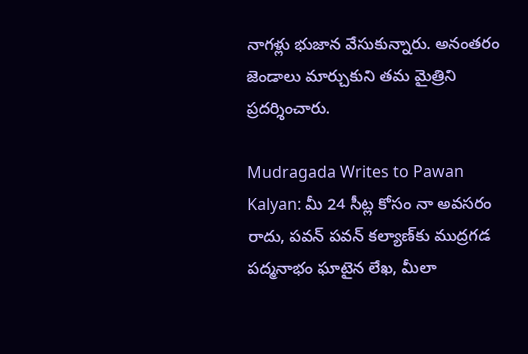నాగళ్లు భుజాన వేసుకున్నారు. అనంతరం జెండాలు మార్చుకుని తమ మైత్రిని ప్రదర్శించారు.

Mudragada Writes to Pawan Kalyan: మీ 24 సీట్ల కోసం నా అవసరం రాదు, పవన్‌ పవన్‌ కల్యాణ్‌కు ముద్రగడ పద్మనాభం ఘాటైన లేఖ, మీలా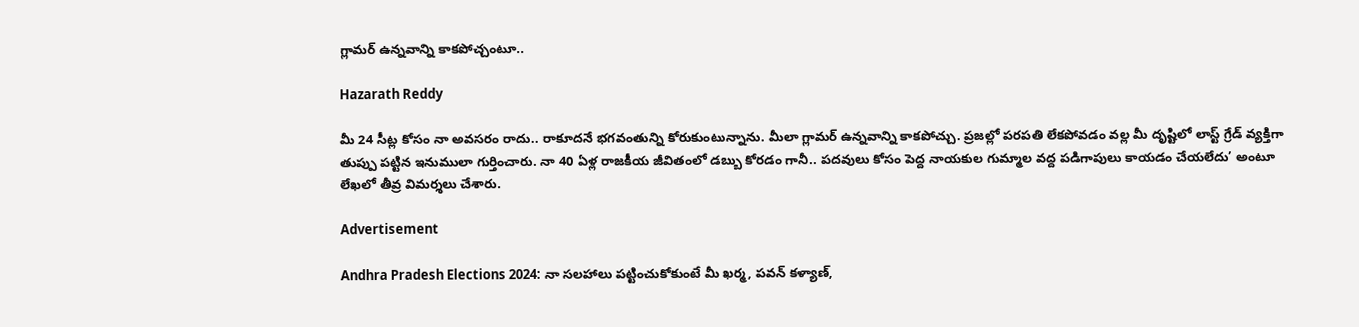గ్లామర్ ఉన్నవాన్ని కాకపోచ్చంటూ..

Hazarath Reddy

మీ 24 సీట్ల కోసం నా అవసరం రాదు.. రాకూదనే భగవంతున్ని కోరుకుంటున్నాను. మీలా గ్లామర్ ఉన్నవాన్ని కాకపోచ్చు. ప్రజల్లో పరపతి లేకపోవడం వల్ల మీ దృష్టిలో లాస్ట్ గ్రేడ్ వ్యక్తిగా తుప్పు పట్టిన ఇనుములా గుర్తించారు. నా 40 ఏళ్ల రాజకీయ జీవితంలో డబ్బు కోరడం గానీ.. పదవులు కోసం పెద్ద నాయకుల గుమ్మాల వద్ద పడిగాపులు కాయడం చేయలేదు’ అంటూ లేఖలో తీవ్ర విమర్శలు చేశారు.

Advertisement

Andhra Pradesh Elections 2024: నా సలహాలు పట్టించుకోకుంటే మీ ఖర్మ, పవన్ కళ్యాణ్,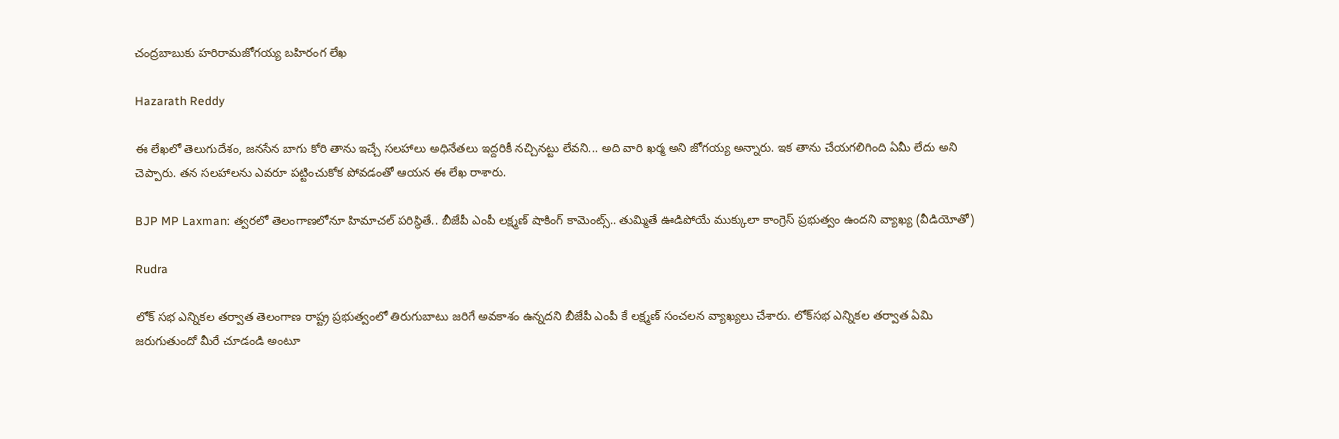చంద్రబాబుకు హరిరామజోగయ్య బహిరంగ లేఖ

Hazarath Reddy

ఈ లేఖలో తెలుగుదేశం, జనసేన బాగు కోరి తాను ఇచ్చే సలహాలు అధినేతలు ఇద్దరికీ నచ్చినట్టు లేవని... అది వారి ఖర్మ అని జోగయ్య అన్నారు. ఇక తాను చేయగలిగింది ఏమీ లేదు అని చెప్పారు. తన సలహాలను ఎవరూ పట్టించుకోక పోవడంతో ఆయన ఈ లేఖ రాశారు.

BJP MP Laxman: త్వరలో తెలంగాణలోనూ హిమాచల్ పరిస్థితే.. బీజేపీ ఎంపీ లక్ష్మణ్ షాకింగ్ కామెంట్స్.. తుమ్మితే ఊడిపోయే ముక్కులా కాంగ్రెస్ ప్రభుత్వం ఉందని వ్యాఖ్య (వీడియోతో)

Rudra

లోక్‌ సభ ఎన్నికల తర్వాత తెలంగాణ రాష్ట్ర ప్రభుత్వంలో తిరుగుబాటు జరిగే అవకాశం ఉన్నదని బీజేపీ ఎంపీ కే లక్ష్మణ్‌ సంచలన వ్యాఖ్యలు చేశారు. లోక్‌సభ ఎన్నికల తర్వాత ఏమి జరుగుతుందో మీరే చూడండి అంటూ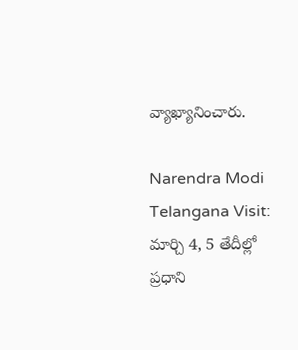వ్యాఖ్యానించారు.

Narendra Modi Telangana Visit: మార్చి 4, 5 తేదీల్లో ప్రధాని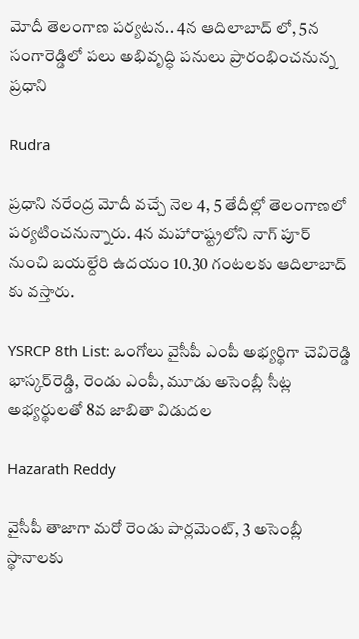మోదీ తెలంగాణ పర్యటన.. 4న ఆదిలాబాద్‌ లో, 5న సంగారెడ్డిలో పలు అభివృద్ధి పనులు ప్రారంభించనున్న ప్రధాని

Rudra

ప్రధాని నరేంద్ర మోదీ వచ్చే నెల 4, 5 తేదీల్లో తెలంగాణలో పర్యటించనున్నారు. 4న మహారాష్ట్రలోని నాగ్‌ పూర్ నుంచి బయల్దేరి ఉదయం 10.30 గంటలకు ఆదిలాబాద్‌‌ కు వస్తారు.

YSRCP 8th List: ఒంగోలు వైసీపీ ఎంపీ అభ్యర్థిగా చెవిరెడ్డి భాస్కర్‌రెడ్డి, రెండు ఎంపీ, మూడు అసెంబ్లీ సీట్ల అభ్యర్థులతో 8వ జాబితా విడుదల

Hazarath Reddy

వైసీపీ తాజాగా మరో రెండు పార్లమెంట్‌, 3 అసెంబ్లీ స్థానాలకు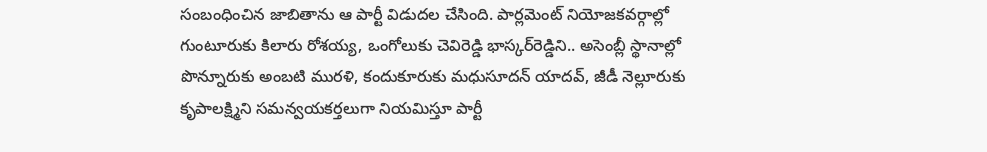సంబంధించిన జాబితాను ఆ పార్టీ విడుదల చేసింది. పార్లమెంట్‌ నియోజకవర్గాల్లో గుంటూరుకు కిలారు రోశయ్య, ఒంగోలుకు చెవిరెడ్డి భాస్కర్‌రెడ్డిని.. అసెంబ్లీ స్థానాల్లో పొన్నూరుకు అంబటి మురళి, కందుకూరుకు మధుసూదన్‌ యాదవ్‌, జీడీ నెల్లూరుకు కృపాలక్ష్మిని సమన్వయకర్తలుగా నియమిస్తూ పార్టీ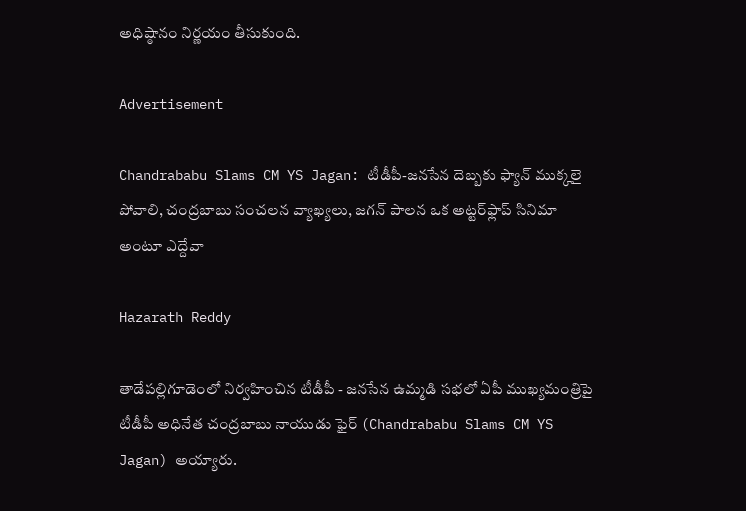అధిష్ఠానం నిర్ణయం తీసుకుంది.

Advertisement

Chandrababu Slams CM YS Jagan: టీడీపీ-జనసేన దెబ్బకు ఫ్యాన్‌ ముక్కలై పోవాలి, చంద్రబాబు సంచలన వ్యాఖ్యలు, జగన్‌ పాలన ఒక అట్టర్‌ఫ్లాప్‌ సినిమా అంటూ ఎద్దేవా

Hazarath Reddy

తాడేపల్లిగూడెంలో నిర్వహించిన టీడీపీ - జనసేన ఉమ్మడి సభలో ఏపీ ముఖ్యమంత్రిపై టీడీపీ అధినేత చంద్రబాబు నాయుడు ఫైర్ (Chandrababu Slams CM YS Jagan) అయ్యారు.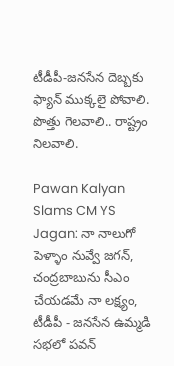టీడీపీ-జనసేన దెబ్బకు ఫ్యాన్‌ ముక్కలై పోవాలి. పొత్తు గెలవాలి.. రాష్ట్రం నిలవాలి.

Pawan Kalyan Slams CM YS Jagan: నా నాలుగో పెళ్ళాం నువ్వే జగన్, చంద్రబాబును సీఎం చేయడమే నా లక్ష్యం, టీడీపీ - జనసేన ఉమ్మడి సభలో పవన్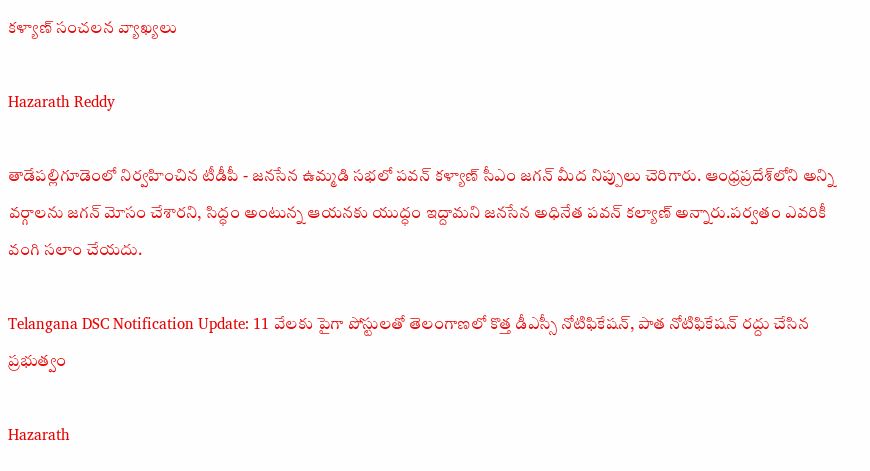కళ్యాణ్ సంచలన వ్యాఖ్యలు

Hazarath Reddy

తాడేపల్లిగూడెంలో నిర్వహించిన టీడీపీ - జనసేన ఉమ్మడి సభలో పవన్‌ కళ్యాణ్ సీఎం జగన్ మీద నిప్పులు చెరిగారు. ఆంధ్రప్రదేశ్‌లోని అన్ని వర్గాలను జగన్‌ మోసం చేశారని, సిద్ధం అంటున్న ఆయనకు యుద్ధం ఇద్దామని జనసేన అధినేత పవన్‌ కల్యాణ్‌ అన్నారు.పర్వతం ఎవరికీ వంగి సలాం చేయదు.

Telangana DSC Notification Update: 11 వేలకు పైగా పోస్టులతో తెలంగాణలో కొత్త డీఎస్సీ నోటిఫికేషన్, పాత నోటిఫికేషన్ రద్దు చేసిన ప్రభుత్వం

Hazarath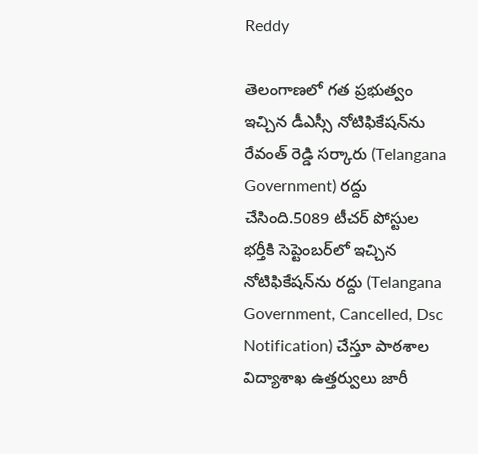Reddy

తెలంగాణలో గత ప్రభుత్వం ఇచ్చిన డీఎస్సీ నోటిఫికేషన్‌ను రేవంత్ రెడ్డి సర్కారు (Telangana Government) రద్దు చేసింది.5089 టీచర్‌ పోస్టుల భర్తీకి సెప్టెంబర్‌లో ఇచ్చిన నోటిఫికేషన్‌ను రద్దు (Telangana Government, Cancelled, Dsc Notification) చేస్తూ పాఠశాల విద్యాశాఖ ఉత్తర్వులు జారీ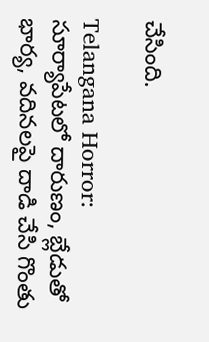చేసింది.

Telangana Horror: సూర్యాపేటలో దారుణం, బ్లేడుతో భార్య, వదినలపై దాడి చేసి గొంతు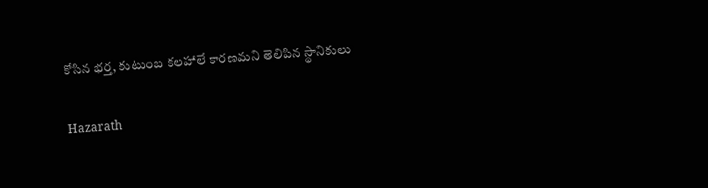కోసిన భర్త, కుటుంబ కలహాలే కారణమని తెలిపిన స్థానికులు

Hazarath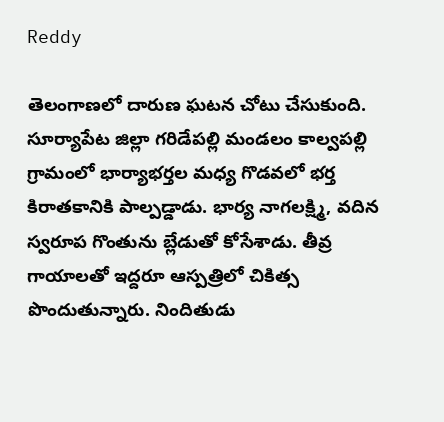Reddy

తెలంగాణలో దారుణ ఘటన చోటు చేసుకుంది. సూర్యాపేట జిల్లా గరిడేపల్లి మండలం కాల్వపల్లి గ్రామంలో భార్యాభర్తల మధ్య గొడవలో భర్త కిరాతకానికి పాల్పడ్డాడు. భార్య నాగలక్ష్మి, వదిన స్వరూప గొంతును బ్లేడుతో కోసేశాడు. తీవ్ర గాయాలతో ఇద్దరూ ఆస్పత్రిలో చికిత్స పొందుతున్నారు. నిందితుడు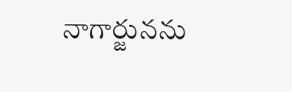నాగార్జునను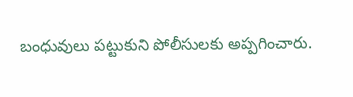బంధువులు పట్టుకుని పోలీసులకు అప్పగించారు.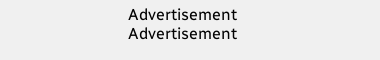Advertisement
Advertisement